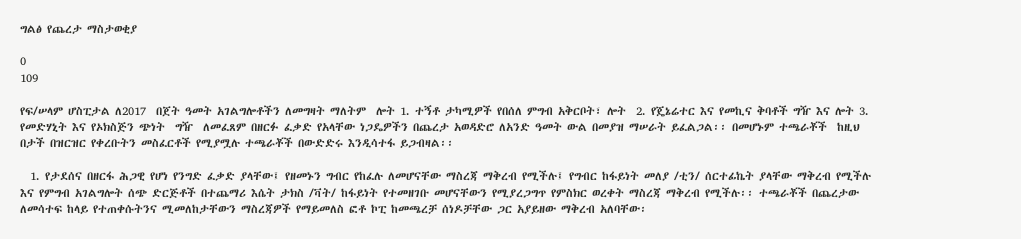ግልፅ የጨረታ ማስታወቂያ

0
109

የፍ/ሠላም ሆስፒታል ለ2017  በጀት ዓመት አገልግሎቶችን ለመግዛት ማለትም  ሎት 1. ተኝቶ ታካሚዎች የበሰለ ምግብ አቅርቦት፣ ሎት  2. የጄኔሬተር እና የመኪና ቅባቶች ግዥ እና ሎት 3. የመድሃኒት እና የኦክስጅን ጭነት  ግዥ  ለመፈጸም በዘርፉ ፈቃድ የአላቸው ነጋዴዎችን በጨረታ አወዳድሮ ለአንድ ዓመት ውል በመያዝ ማሠራት ይፈልጋል፡፡ በመሆኑም ተጫራቾች  ከዚህ በታች በዝርዝር የቀረቡትን መስፈርቶች የሚያሟሉ ተጫራቾች በውድድሩ እንዲሳተፋ ይጋብዛል፡፡

  1. የታደሰና በዘርፋ ሕጋዊ የሆነ የንግድ ፈቃድ ያላቸው፤ የዘመኑን ግብር የከፈሉ ለመሆናቸው ማስረጃ ማቅረብ የሚችሉ፤ የግብር ከፋይነት መለያ /ቲን/ ሰርተፊኬት ያላቸው ማቅረብ የሚችሉ እና የምግብ አገልግሎት ሰጭ ድርጅቶች በተጨማሪ እሴት ታክስ /ቫት/ ከፋይነት የተመዘገቡ መሆናቸውን የሚያረጋግጥ የምስክር ወረቀት ማስረጃ ማቅረብ የሚችሉ፡፡ ተጫራቾች በጨረታው ለመሳተፍ ከላይ የተጠቀሱትንና ሚመለከታቸውን ማስረጃዎች የማይመለስ ፎቶ ኮፒ ከመጫረቻ ሰነዶቻቸው ጋር አያይዘው ማቅረብ አለባቸው፡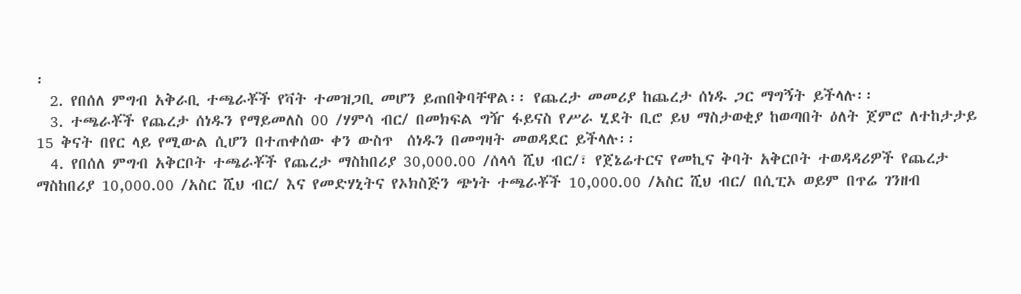፡
  2. የበሰለ ምግብ አቅራቢ ተጫራቾች የቫት ተመዝጋቢ መሆን ይጠበቅባቸዋል፡፡ የጨረታ መመሪያ ከጨረታ ሰነዱ ጋር ማግኝት ይችላሉ፡፡
  3. ተጫራቾች የጨረታ ሰነዱን የማይመለስ 00 /ሃምሳ ብር/ በመክፍል ግዥ ፋይናስ የሥራ ሂደት ቢሮ ይህ ማስታወቂያ ከወጣበት ዕለት ጀምሮ ለተከታታይ 15 ቅናት በየር ላይ የሚውል ሲሆን በተጠቀሰው ቀን ውስጥ  ሰነዱን በመግዛት መወዳደር ይችላሉ፡፡
  4. የበሰለ ምግብ አቅርቦት ተጫራቾች የጨረታ ማስከበሪያ 30,000.00 /ሰላሳ ሺህ ብር/፣ የጀኔሬተርና የመኪና ቅባት አቅርቦት ተወዳዳሪዎች የጨረታ ማስከበሪያ 10,000.00 /አስር ሺህ ብር/ እና የመድሃኒትና የኦክስጅን ጭነት ተጫራቾች 10,000.00 /አስር ሺህ ብር/ በሲፒኦ ወይም በጥሬ ገንዘብ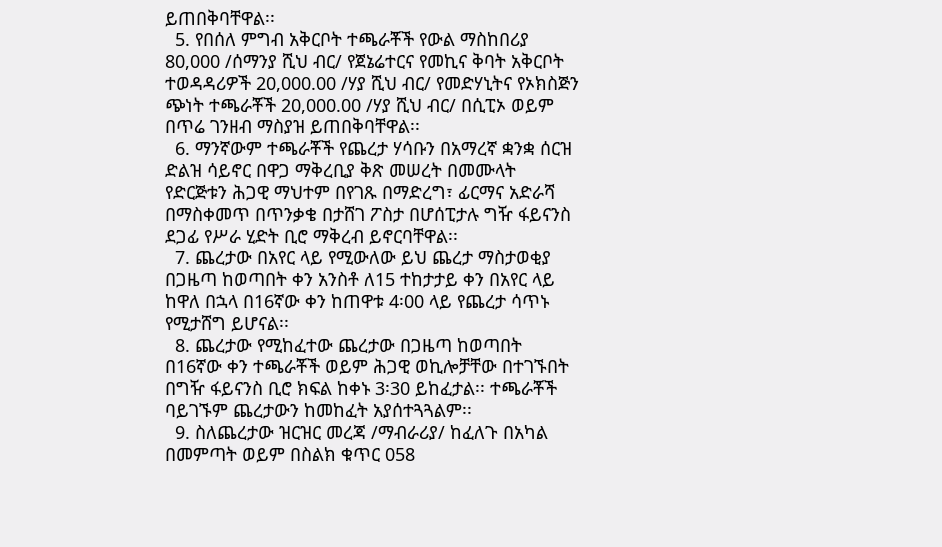ይጠበቅባቸዋል፡፡
  5. የበሰለ ምግብ አቅርቦት ተጫራቾች የውል ማስከበሪያ 80,000 /ሰማንያ ሺህ ብር/ የጀኔሬተርና የመኪና ቅባት አቅርቦት ተወዳዳሪዎች 20,000.00 /ሃያ ሺህ ብር/ የመድሃኒትና የኦክስጅን ጭነት ተጫራቾች 20,000.00 /ሃያ ሺህ ብር/ በሲፒኦ ወይም በጥሬ ገንዘብ ማስያዝ ይጠበቅባቸዋል፡፡
  6. ማንኛውም ተጫራቾች የጨረታ ሃሳቡን በአማረኛ ቋንቋ ሰርዝ ድልዝ ሳይኖር በዋጋ ማቅረቢያ ቅጽ መሠረት በመሙላት የድርጅቱን ሕጋዊ ማህተም በየገጹ በማድረግ፣ ፊርማና አድራሻ በማስቀመጥ በጥንቃቄ በታሸገ ፖስታ በሆሰፒታሉ ግዥ ፋይናንስ ደጋፊ የሥራ ሂድት ቢሮ ማቅረብ ይኖርባቸዋል፡፡
  7. ጨረታው በአየር ላይ የሚውለው ይህ ጨረታ ማስታወቂያ በጋዜጣ ከወጣበት ቀን አንስቶ ለ15 ተከታታይ ቀን በአየር ላይ ከዋለ በኋላ በ16ኛው ቀን ከጠዋቱ 4፡00 ላይ የጨረታ ሳጥኑ የሚታሸግ ይሆናል፡፡
  8. ጨረታው የሚከፈተው ጨረታው በጋዜጣ ከወጣበት በ16ኛው ቀን ተጫራቾች ወይም ሕጋዊ ወኪሎቻቸው በተገኙበት በግዥ ፋይናንስ ቢሮ ክፍል ከቀኑ 3፡30 ይከፈታል፡፡ ተጫራቾች ባይገኙም ጨረታውን ከመከፈት አያሰተጓጓልም፡፡
  9. ስለጨረታው ዝርዝር መረጃ /ማብራሪያ/ ከፈለጉ በአካል በመምጣት ወይም በስልክ ቁጥር 058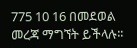775 10 16 በመደወል መረጃ ማግኘት ይችላሉ፡፡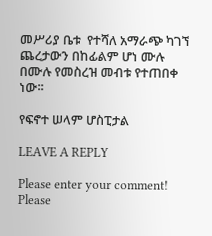መሥሪያ ቤቱ  የተሻለ አማራጭ ካገኘ ጨረታውን በከፊልም ሆነ ሙሉ በሙሉ የመስረዝ መብቱ የተጠበቀ ነው፡፡

የፍኖተ ሠላም ሆስፒታል

LEAVE A REPLY

Please enter your comment!
Please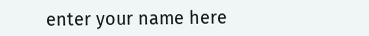enter your name here